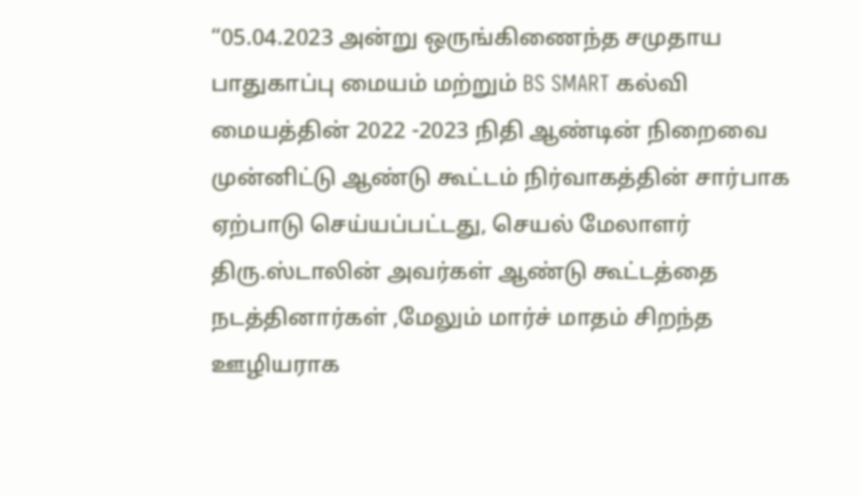“05.04.2023 அன்று ஒருங்கிணைந்த சமுதாய பாதுகாப்பு மையம் மற்றும் BS SMART கல்வி மையத்தின் 2022 -2023 நிதி ஆண்டின் நிறைவை முன்னிட்டு ஆண்டு கூட்டம் நிர்வாகத்தின் சார்பாக ஏற்பாடு செய்யப்பட்டது, செயல் மேலாளர் திரு.ஸ்டாலின் அவர்கள் ஆண்டு கூட்டத்தை நடத்தினார்கள் ,மேலும் மார்ச் மாதம் சிறந்த ஊழியராக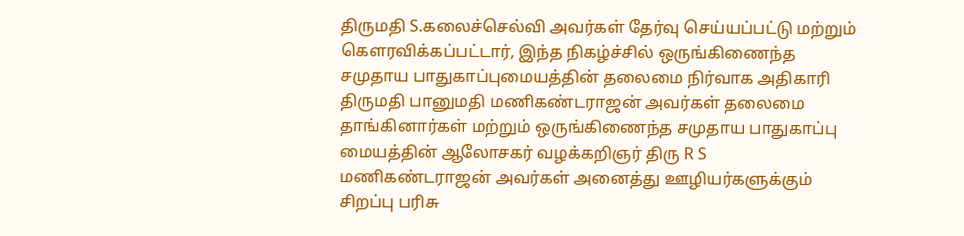திருமதி S.கலைச்செல்வி அவர்கள் தேர்வு செய்யப்பட்டு மற்றும் கௌரவிக்கப்பட்டார், இந்த நிகழ்ச்சில் ஒருங்கிணைந்த சமுதாய பாதுகாப்புமையத்தின் தலைமை நிர்வாக அதிகாரி திருமதி பானுமதி மணிகண்டராஜன் அவர்கள் தலைமை தாங்கினார்கள் மற்றும் ஒருங்கிணைந்த சமுதாய பாதுகாப்பு மையத்தின் ஆலோசகர் வழக்கறிஞர் திரு R S மணிகண்டராஜன் அவர்கள் அனைத்து ஊழியர்களுக்கும் சிறப்பு பரிசு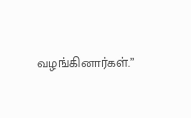வழங்கினார்கள்.”